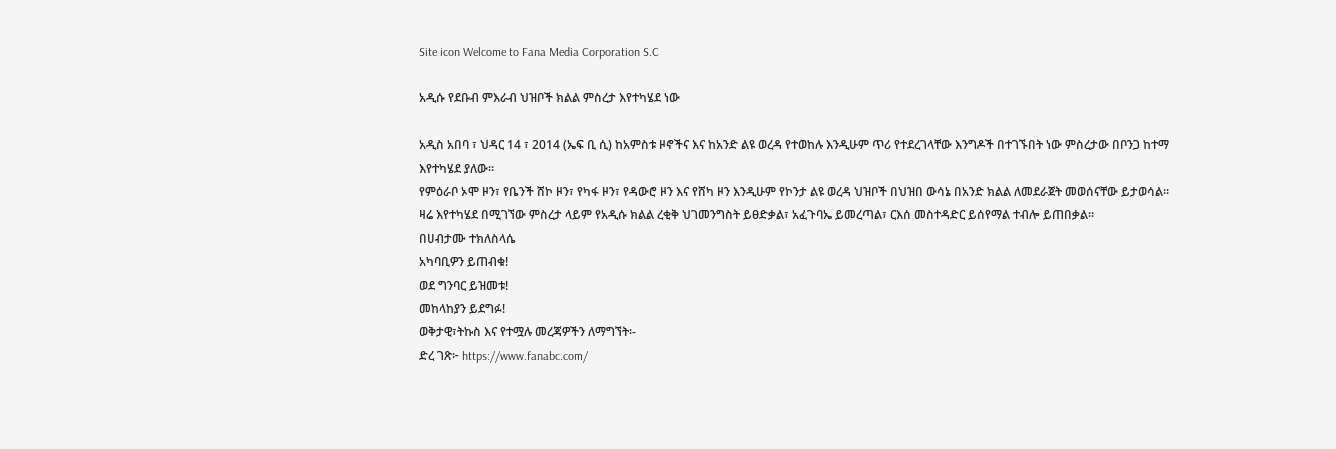Site icon Welcome to Fana Media Corporation S.C

አዲሱ የደቡብ ምእራብ ህዝቦች ክልል ምስረታ እየተካሄደ ነው

አዲስ አበባ ፣ ህዳር 14 ፣ 2014 (ኤፍ ቢ ሲ) ከአምስቱ ዞኖችና እና ከአንድ ልዩ ወረዳ የተወከሉ እንዲሁም ጥሪ የተደረገላቸው እንግዶች በተገኙበት ነው ምስረታው በቦንጋ ከተማ እየተካሄደ ያለው።
የምዕራቦ ኦሞ ዞን፣ የቤንች ሸኮ ዞን፣ የካፋ ዞን፣ የዳውሮ ዞን እና የሸካ ዞን እንዲሁም የኮንታ ልዩ ወረዳ ህዝቦች በህዝበ ውሳኔ በአንድ ክልል ለመደራጀት መወሰናቸው ይታወሳል።
ዛሬ እየተካሄደ በሚገኘው ምስረታ ላይም የአዲሱ ክልል ረቂቅ ህገመንግስት ይፀድቃል፣ አፈጉባኤ ይመረጣል፣ ርእሰ መስተዳድር ይሰየማል ተብሎ ይጠበቃል።
በሀብታሙ ተክለስላሴ
አካባቢዎን ይጠብቁ!
ወደ ግንባር ይዝመቱ!
መከላከያን ይደግፉ!
ወቅታዊ፣ትኩስ እና የተሟሉ መረጃዎችን ለማግኘት፡-
ድረ ገጽ፦ https://www.fanabc.com/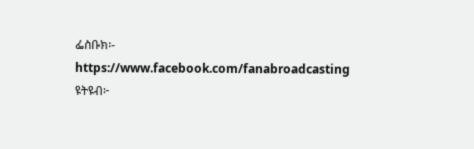ፌስቡክ፡- https://www.facebook.com/fanabroadcasting
ዩትዩብ፦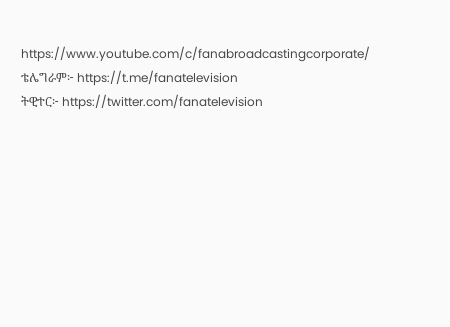https://www.youtube.com/c/fanabroadcastingcorporate/
ቴሌግራም፦ https://t.me/fanatelevision
ትዊተር፦ https://twitter.com/fanatelevision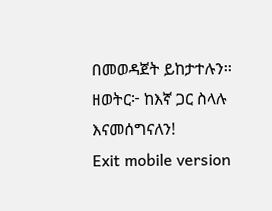በመወዳጀት ይከታተሉን፡፡
ዘወትር፦ ከእኛ ጋር ስላሉ እናመሰግናለን!
Exit mobile version